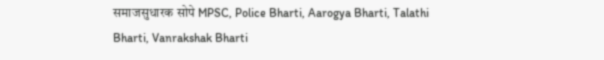समाजसुधारक सोपे MPSC, Police Bharti, Aarogya Bharti, Talathi Bharti, Vanrakshak Bharti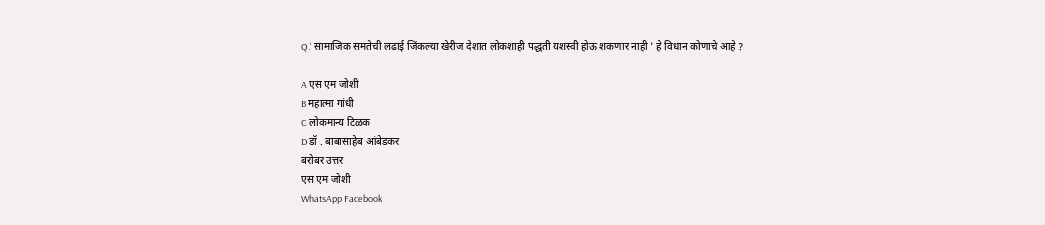Q.' सामाजिक समतेची लढाई जिंकल्या खेरीज देशात लोकशाही पद्धती यशस्वी होऊ शकणार नाही ' हे विधान कोणाचे आहे ?

A एस एम जोशी
B महात्मा गांधी
C लोकमान्य टिळक
D डॉ . बाबासाहेब आंबेडकर
बरोबर उत्तर
एस एम जोशी
WhatsApp Facebook